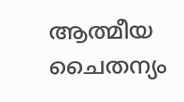ആത്മീയ ചൈതന്യം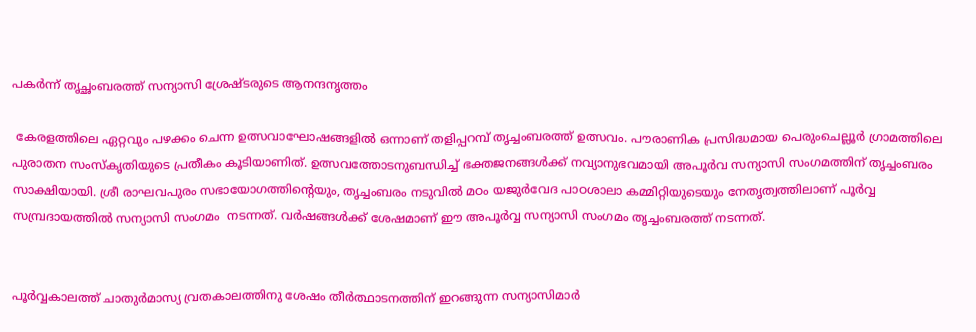പകർന്ന് തൃച്ഛംബരത്ത് സന്യാസി ശ്രേഷ്ടരുടെ ആനന്ദനൃത്തം

 കേരളത്തിലെ ഏറ്റവും പഴക്കം ചെന്ന ഉത്സവാഘോഷങ്ങളിൽ ഒന്നാണ് തളിപ്പറമ്പ് തൃച്ചംബരത്ത് ഉത്സവം. പൗരാണിക പ്രസിദ്ധമായ പെരുംചെല്ലൂർ ഗ്രാമത്തിലെ പുരാതന സംസ്‌കൃതിയുടെ പ്രതീകം കൂടിയാണിത്. ഉത്സവത്തോടനുബന്ധിച്ച് ഭക്തജനങ്ങൾക്ക് നവ്യാനുഭവമായി അപൂർവ സന്യാസി സംഗമത്തിന് തൃച്ചംബരം സാക്ഷിയായി. ശ്രീ രാഘവപുരം സഭായോഗത്തിൻ്റെയും, തൃച്ചംബരം നടുവിൽ മഠം യജുർവേദ പാഠശാലാ കമ്മിറ്റിയുടെയും നേതൃത്വത്തിലാണ് പൂർവ്വ സമ്പ്രദായത്തിൽ സന്യാസി സംഗമം  നടന്നത്. വർഷങ്ങൾക്ക് ശേഷമാണ് ഈ അപൂർവ്വ സന്യാസി സംഗമം തൃച്ചംബരത്ത് നടന്നത്.


പൂർവ്വകാലത്ത് ചാതുർമാസ്യ വ്രതകാലത്തിനു ശേഷം തീർത്ഥാടനത്തിന് ഇറങ്ങുന്ന സന്യാസിമാർ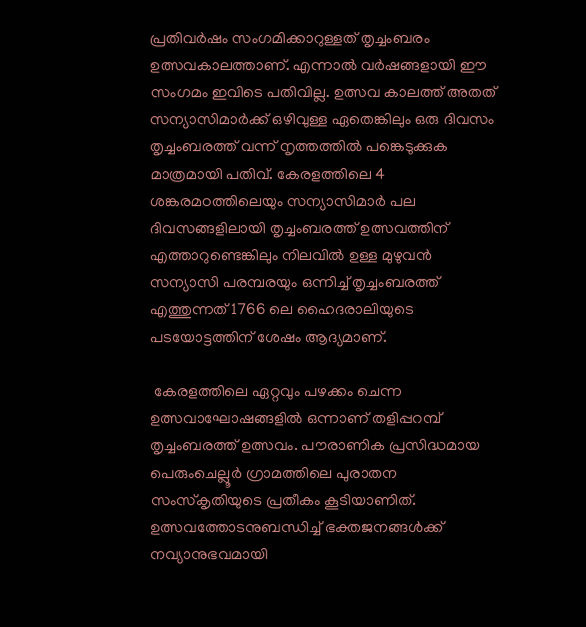പ്രതിവർഷം സംഗമിക്കാറുള്ളത് തൃച്ചംബരം ഉത്സവകാലത്താണ്. എന്നാൽ വർഷങ്ങളായി ഈ സംഗമം ഇവിടെ പതിവില്ല. ഉത്സവ കാലത്ത് അതത് സന്യാസിമാർക്ക് ഒഴിവുള്ള ഏതെങ്കിലും ഒരു ദിവസം തൃച്ചംബരത്ത് വന്ന് നൃത്തത്തിൽ പങ്കെടുക്കുക മാത്രമായി പതിവ്. കേരളത്തിലെ 4 ശങ്കരമഠത്തിലെയും സന്യാസിമാർ പല ദിവസങ്ങളിലായി തൃച്ചംബരത്ത് ഉത്സവത്തിന് എത്താറുണ്ടെങ്കിലും നിലവിൽ ഉള്ള മുഴുവൻ സന്യാസി പരമ്പരയും ഒന്നിച്ച് തൃച്ചംബരത്ത് എത്തുന്നത് 1766 ലെ ഹൈദരാലിയുടെ പടയോട്ടത്തിന് ശേഷം ആദ്യമാണ്.

 കേരളത്തിലെ ഏറ്റവും പഴക്കം ചെന്ന ഉത്സവാഘോഷങ്ങളിൽ ഒന്നാണ് തളിപ്പറമ്പ് തൃച്ചംബരത്ത് ഉത്സവം. പൗരാണിക പ്രസിദ്ധമായ പെരുംചെല്ലൂർ ഗ്രാമത്തിലെ പുരാതന സംസ്‌കൃതിയുടെ പ്രതീകം കൂടിയാണിത്. ഉത്സവത്തോടനുബന്ധിച്ച് ഭക്തജനങ്ങൾക്ക് നവ്യാനുഭവമായി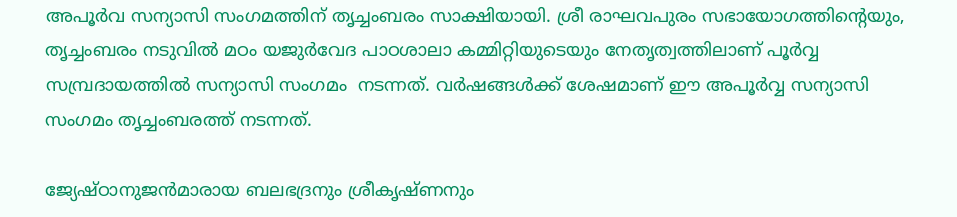അപൂർവ സന്യാസി സംഗമത്തിന് തൃച്ചംബരം സാക്ഷിയായി. ശ്രീ രാഘവപുരം സഭായോഗത്തിൻ്റെയും, തൃച്ചംബരം നടുവിൽ മഠം യജുർവേദ പാഠശാലാ കമ്മിറ്റിയുടെയും നേതൃത്വത്തിലാണ് പൂർവ്വ സമ്പ്രദായത്തിൽ സന്യാസി സംഗമം  നടന്നത്. വർഷങ്ങൾക്ക് ശേഷമാണ് ഈ അപൂർവ്വ സന്യാസി സംഗമം തൃച്ചംബരത്ത് നടന്നത്.

ജ്യേഷ്ഠാനുജൻമാരായ ബലഭദ്രനും ശ്രീകൃഷ്ണനും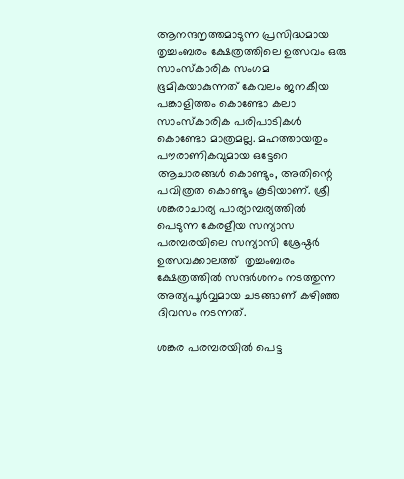ആനന്ദനൃത്തമാടുന്ന പ്രസിദ്ധമായ തൃച്ചംബരം ക്ഷേത്രത്തിലെ ഉത്സവം ഒരു സാംസ്കാരിക സംഗമ ഭൂമികയാകുന്നത് കേവലം ജനകീയ പങ്കാളിത്തം കൊണ്ടോ കലാ സാംസ്കാരിക പരിപാടികൾ കൊണ്ടോ മാത്രമല്ല. മഹത്തായതും പൗരാണികവുമായ ഒട്ടേറെ ആചാരങ്ങൾ കൊണ്ടും, അതിന്റെ പവിത്രത കൊണ്ടും കൂടിയാണ്. ശ്രീ ശങ്കരാചാര്യ പാര്യാമ്പര്യത്തിൽ പെടുന്ന കേരളീയ സന്യാസ പരമ്പരയിലെ സന്യാസി ശ്രേഷ്ഠർ ഉത്സവക്കാലത്ത്  തൃച്ചംബരം ക്ഷേത്രത്തിൽ സന്ദർശനം നടത്തുന്ന അത്യപൂർവ്വമായ ചടങ്ങാണ് കഴിഞ്ഞ ദിവസം നടന്നത്.

ശങ്കര പരമ്പരയിൽ പെട്ട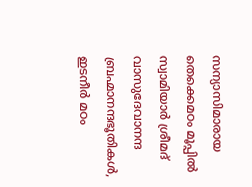സന്യാസിമാരായ തെക്കെമഠം മൂപ്പിൽ സ്വാമിയാർ ശ്രീമദ് വാസുദേവാനന്ദ ബ്രഹ്മാനന്ദഭൂതികൾ, ഇടനീർ മഠം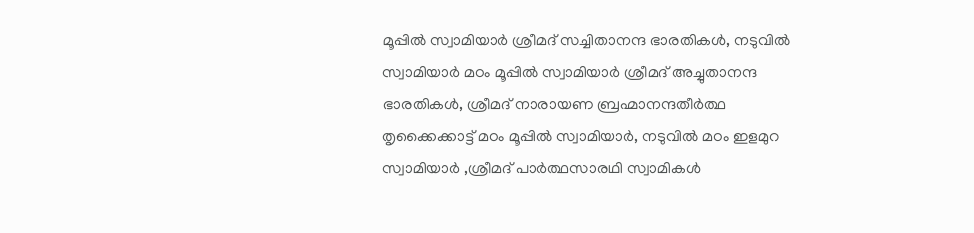മൂപ്പിൽ സ്വാമിയാർ ശ്രീമദ് സച്ചിതാനന്ദ ഭാരതികൾ, നടുവിൽ സ്വാമിയാർ മഠം മൂപ്പിൽ സ്വാമിയാർ ശ്രീമദ് അച്ചുതാനന്ദ ഭാരതികൾ, ശ്രീമദ് നാരായണ ബ്രഹ്മാനന്ദതീർത്ഥ തൃക്കൈക്കാട്ട് മഠം മൂപ്പിൽ സ്വാമിയാർ, നടുവിൽ മഠം ഇളമുറ സ്വാമിയാർ ,ശ്രീമദ് പാർത്ഥസാരഥി സ്വാമികൾ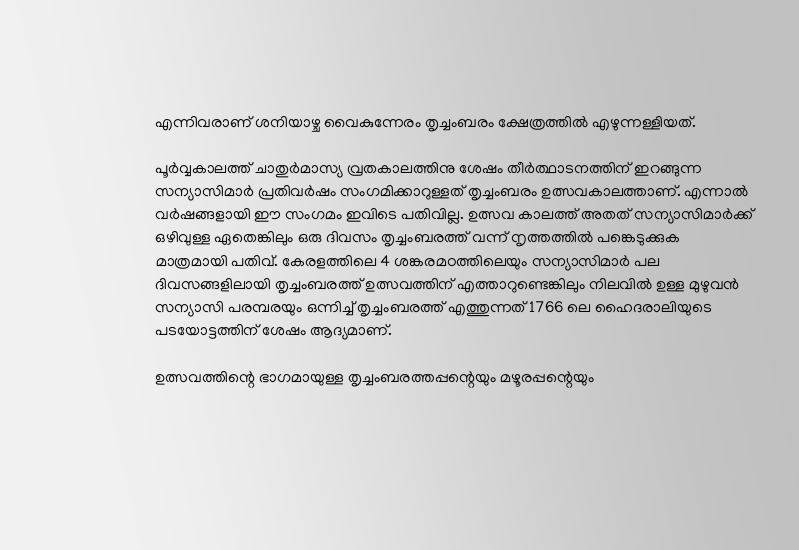എന്നിവരാണ് ശനിയാഴ്ച വൈകുന്നേരം തൃച്ചംബരം ക്ഷേത്രത്തിൽ എഴുന്നള്ളിയത്.

പൂർവ്വകാലത്ത് ചാതുർമാസ്യ വ്രതകാലത്തിനു ശേഷം തീർത്ഥാടനത്തിന് ഇറങ്ങുന്ന സന്യാസിമാർ പ്രതിവർഷം സംഗമിക്കാറുള്ളത് തൃച്ചംബരം ഉത്സവകാലത്താണ്. എന്നാൽ വർഷങ്ങളായി ഈ സംഗമം ഇവിടെ പതിവില്ല. ഉത്സവ കാലത്ത് അതത് സന്യാസിമാർക്ക് ഒഴിവുള്ള ഏതെങ്കിലും ഒരു ദിവസം തൃച്ചംബരത്ത് വന്ന് നൃത്തത്തിൽ പങ്കെടുക്കുക മാത്രമായി പതിവ്. കേരളത്തിലെ 4 ശങ്കരമഠത്തിലെയും സന്യാസിമാർ പല ദിവസങ്ങളിലായി തൃച്ചംബരത്ത് ഉത്സവത്തിന് എത്താറുണ്ടെങ്കിലും നിലവിൽ ഉള്ള മുഴുവൻ സന്യാസി പരമ്പരയും ഒന്നിച്ച് തൃച്ചംബരത്ത് എത്തുന്നത് 1766 ലെ ഹൈദരാലിയുടെ പടയോട്ടത്തിന് ശേഷം ആദ്യമാണ്.

ഉത്സവത്തിന്റെ ഭാഗമായുള്ള തൃച്ചംബരത്തപ്പന്റെയും മഴൂരപ്പന്റെയും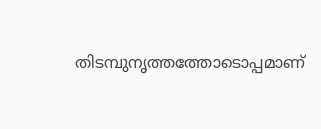തിടമ്പുനൃത്തത്തോടൊപ്പമാണ്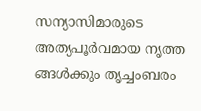സന്യാസിമാരുടെ അത്യപൂർവമായ നൃത്ത ങ്ങൾക്കും തൃച്ചംബരം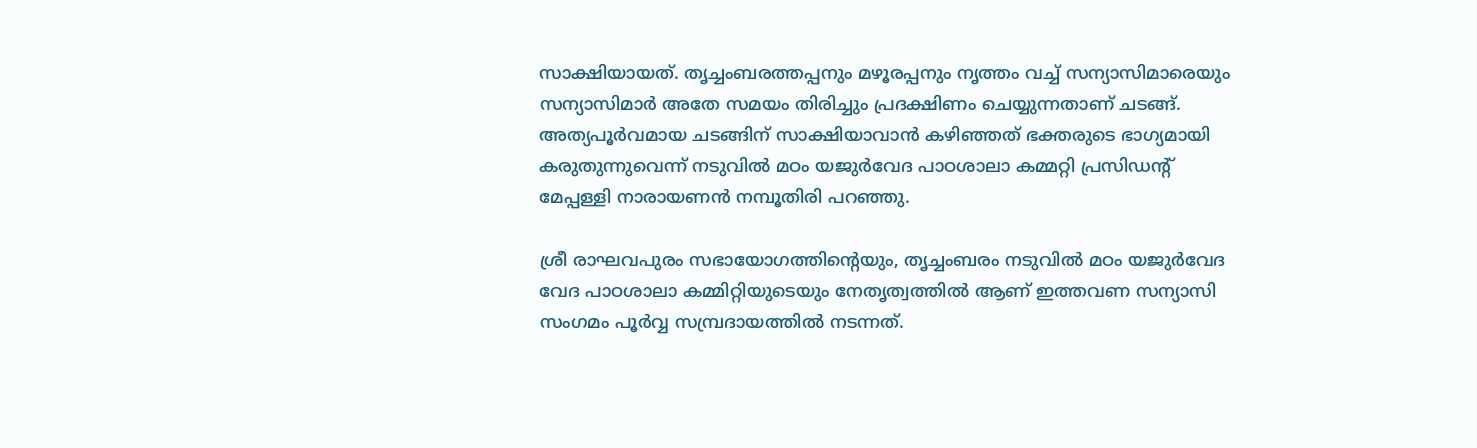സാക്ഷിയായത്. തൃച്ചംബരത്തപ്പനും മഴൂരപ്പനും നൃത്തം വച്ച് സന്യാസിമാരെയും സന്യാസിമാർ അതേ സമയം തിരിച്ചും പ്രദക്ഷിണം ചെയ്യുന്നതാണ് ചടങ്ങ്. അത്യപൂർവമായ ചടങ്ങിന് സാക്ഷിയാവാൻ കഴിഞ്ഞത് ഭക്തരുടെ ഭാഗ്യമായി കരുതുന്നുവെന്ന് നടുവിൽ മഠം യജുർവേദ പാഠശാലാ കമ്മറ്റി പ്രസിഡന്റ് മേപ്പള്ളി നാരായണൻ നമ്പൂതിരി പറഞ്ഞു.

ശ്രീ രാഘവപുരം സഭായോഗത്തിൻ്റെയും, തൃച്ചംബരം നടുവിൽ മഠം യജുർവേദ വേദ പാഠശാലാ കമ്മിറ്റിയുടെയും നേതൃത്വത്തിൽ ആണ് ഇത്തവണ സന്യാസി സംഗമം പൂർവ്വ സമ്പ്രദായത്തിൽ നടന്നത്.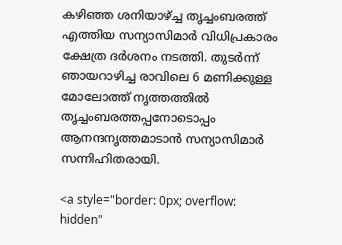കഴിഞ്ഞ ശനിയാഴ്ച്ച തൃച്ചംബരത്ത് എത്തിയ സന്യാസിമാർ വിധിപ്രകാരം ക്ഷേത്ര ദർശനം നടത്തി. തുടർന്ന് ഞായറാഴിച്ച രാവിലെ 6 മണിക്കുള്ള മോലോത്ത് നൃത്തത്തിൽ തൃച്ചംബരത്തപ്പനോടൊപ്പം ആനന്ദനൃത്തമാടാൻ സന്യാസിമാർ സന്നിഹിതരായി.

<a style="border: 0px; overflow: hidden"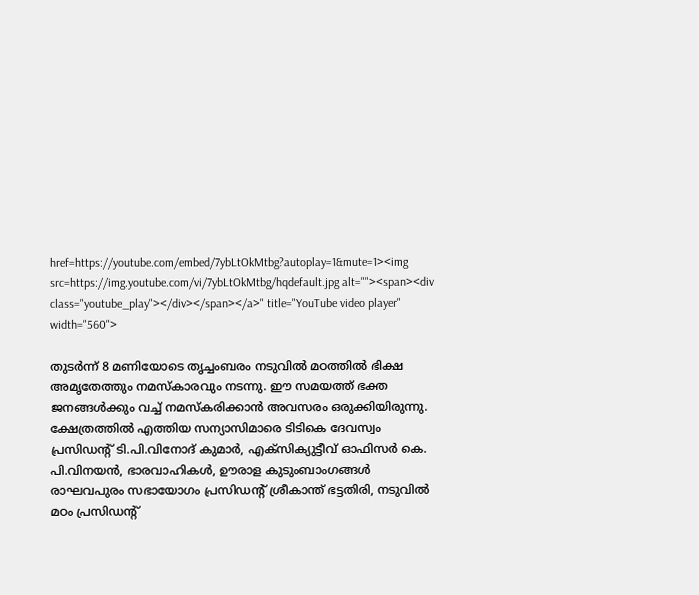href=https://youtube.com/embed/7ybLtOkMtbg?autoplay=1&mute=1><img src=https://img.youtube.com/vi/7ybLtOkMtbg/hqdefault.jpg alt=""><span><div class="youtube_play"></div></span></a>" title="YouTube video player" width="560">

തുടർന്ന് 8 മണിയോടെ തൃച്ചംബരം നടുവിൽ മഠത്തിൽ ഭിക്ഷ അമൃതേത്തും നമസ്കാരവും നടന്നു. ഈ സമയത്ത് ഭക്ത ജനങ്ങൾക്കും വച്ച് നമസ്കരിക്കാൻ അവസരം ഒരുക്കിയിരുന്നു. ക്ഷേത്രത്തിൽ എത്തിയ സന്യാസിമാരെ ടിടികെ ദേവസ്വം പ്രസിഡന്റ് ടി.പി.വിനോദ് കുമാർ, എക്സിക്യുട്ടീവ് ഓഫിസർ കെ. പി.വിനയൻ, ഭാരവാഹികൾ, ഊരാള കുടുംബാംഗങ്ങൾ രാഘവപുരം സഭായോഗം പ്രസിഡന്റ് ശ്രീകാന്ത് ഭട്ടതിരി, നടുവിൽ മഠം പ്രസിഡന്റ്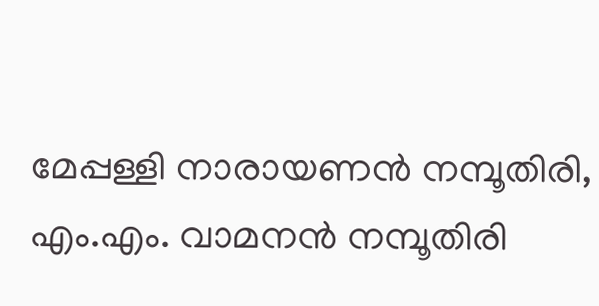മേപ്പള്ളി നാരായണൻ നമ്പൂതിരി, എം.എം. വാമനൻ നമ്പൂതിരി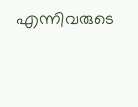എന്നിവരുടെ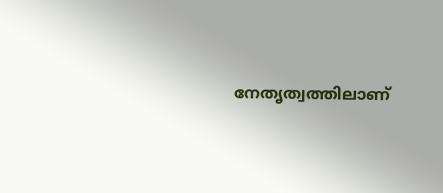നേതൃത്വത്തിലാണ്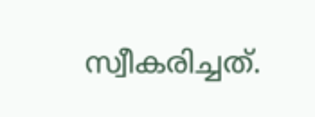സ്വീകരിച്ചത്.